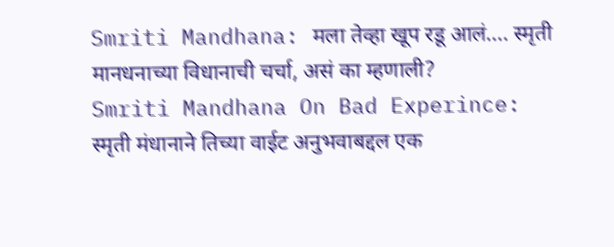Smriti Mandhana: मला तेव्हा खूप रडू आलं…. स्मृती मानधनाच्या विधानाची चर्चा, असं का म्हणाली?
Smriti Mandhana On Bad Experince: स्मृती मंधानाने तिच्या वाईट अनुभवाबद्दल एक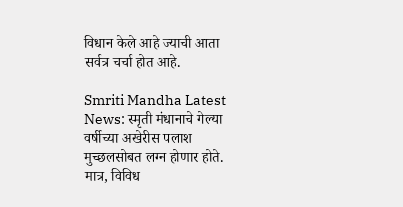विधान केले आहे ज्याची आता सर्वत्र चर्चा होत आहे.

Smriti Mandha Latest News: स्मृती मंधानाचे गेल्या वर्षीच्या अखेरीस पलाश मुच्छलसोबत लग्न होणार होते. मात्र, विविध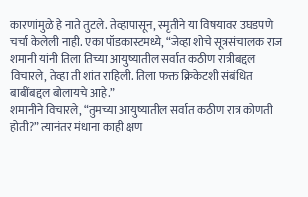कारणांमुळे हे नाते तुटले. तेव्हापासून, स्मृतीने या विषयावर उघडपणे चर्चा केलेली नाही. एका पॉडकास्टमध्ये, “जेव्हा शोचे सूत्रसंचालक राज शमानी यांनी तिला तिच्या आयुष्यातील सर्वात कठीण रात्रीबद्दल विचारले, तेव्हा ती शांत राहिली. तिला फक्त क्रिकेटशी संबंधित बाबींबद्दल बोलायचे आहे.”
शमानीने विचारले, “तुमच्या आयुष्यातील सर्वात कठीण रात्र कोणती होती?” त्यानंतर मंधाना काही क्षण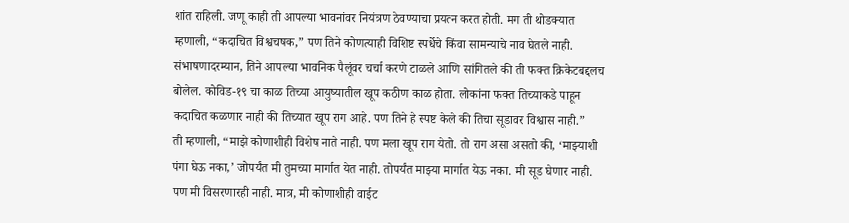शांत राहिली. जणू काही ती आपल्या भावनांवर नियंत्रण ठेवण्याचा प्रयत्न करत होती. मग ती थोडक्यात म्हणाली, “कदाचित विश्वचषक,” पण तिने कोणत्याही विशिष्ट स्पर्धेचे किंवा सामन्याचे नाव घेतले नाही.
संभाषणादरम्यान, तिने आपल्या भावनिक पैलूंवर चर्चा करणे टाळले आणि सांगितले की ती फक्त क्रिकेटबद्दलच बोलेल. कोविड-१९ चा काळ तिच्या आयुष्यातील खूप कठीण काळ होता. लोकांना फक्त तिच्याकडे पाहून कदाचित कळणार नाही की तिच्यात खूप राग आहे. पण तिने हे स्पष्ट केले की तिचा सूडावर विश्वास नाही.”
ती म्हणाली, “माझे कोणाशीही विशेष नाते नाही. पण मला खूप राग येतो. तो राग असा असतो की, ‘माझ्याशी पंगा घेऊ नका,’ जोपर्यंत मी तुमच्या मार्गात येत नाही. तोपर्यंत माझ्या मार्गात येऊ नका. मी सूड घेणार नाही. पण मी विसरणारही नाही. मात्र, मी कोणाशीही वाईट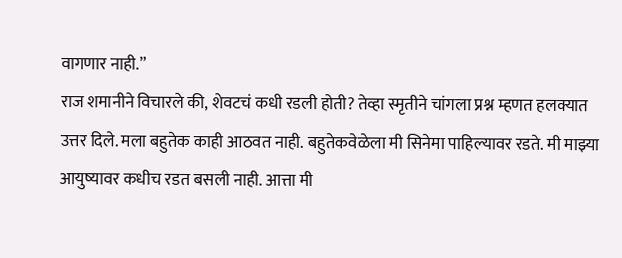वागणार नाही.”
राज शमानीने विचारले की, शेवटचं कधी रडली होती? तेव्हा स्मृतीने चांगला प्रश्न म्हणत हलक्यात उत्तर दिले. मला बहुतेक काही आठवत नाही. बहुतेकवेळेला मी सिनेमा पाहिल्यावर रडते. मी माझ्या आयुष्यावर कधीच रडत बसली नाही. आत्ता मी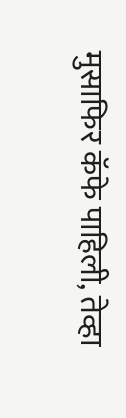मुसाफिर कॅफे पाहिली, तेव्हा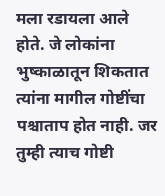मला रडायला आले होते. जे लोकांना भुष्काळातून शिकतात त्यांना मागील गोष्टींचा पश्चाताप होत नाही. जर तुम्ही त्याच गोष्टी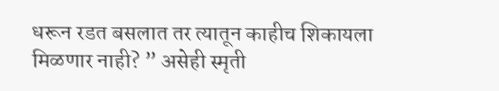धरून रडत बसलात तर त्यातून काहीच शिकायला मिळणार नाही? ” असेही स्मृती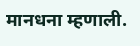मानधना म्हणाली.